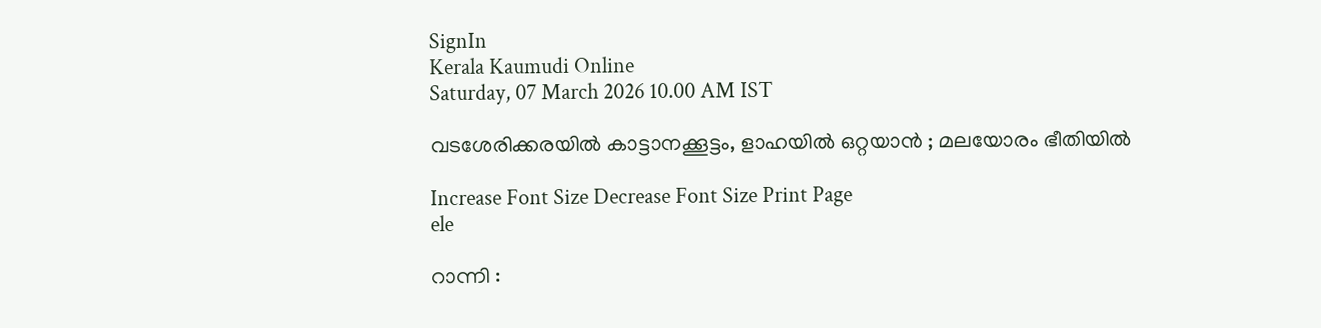SignIn
Kerala Kaumudi Online
Saturday, 07 March 2026 10.00 AM IST

വടശേരിക്കരയിൽ കാട്ടാനക്കൂട്ടം, ളാഹയിൽ ഒറ്റയാൻ ; മലയോരം ഭീതിയിൽ

Increase Font Size Decrease Font Size Print Page
ele

റാന്നി :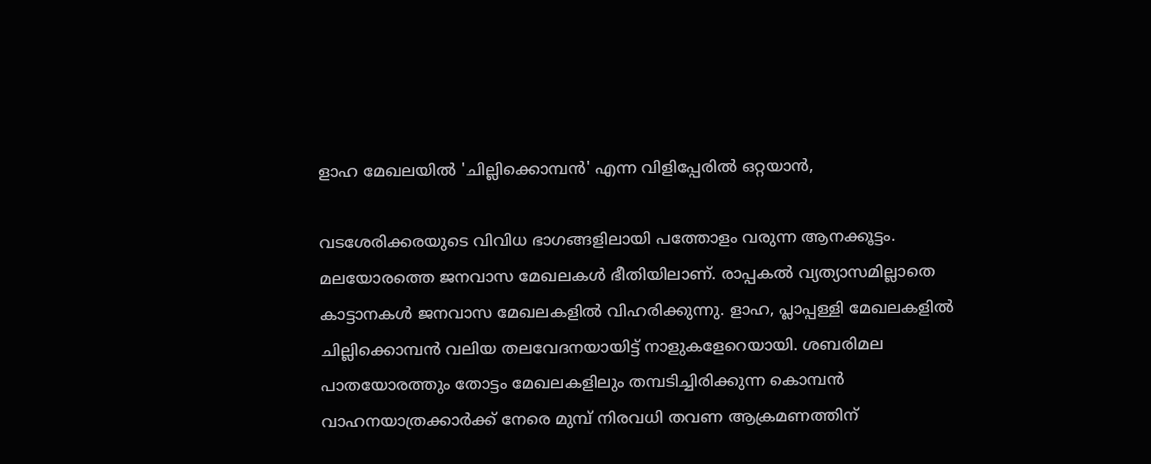ളാഹ മേഖലയിൽ 'ചില്ലിക്കൊമ്പൻ' എന്ന വിളിപ്പേരിൽ ഒറ്റയാൻ,

വടശേരിക്കരയുടെ വിവിധ ഭാഗങ്ങളിലായി പത്തോളം വരുന്ന ആനക്കൂട്ടം. മലയോരത്തെ ജനവാസ മേഖലകൾ ഭീതിയിലാണ്. രാപ്പകൽ വ്യത്യാസമില്ലാതെ കാട്ടാനകൾ ജനവാസ മേഖലകളിൽ വിഹരിക്കുന്നു. ളാഹ, പ്ലാപ്പള്ളി മേഖലകളിൽ ചില്ലിക്കൊമ്പൻ വലിയ തലവേദനയായിട്ട് നാളുകളേറെയായി. ശബരിമല പാതയോരത്തും തോട്ടം മേഖലകളിലും തമ്പടിച്ചിരിക്കുന്ന കൊമ്പൻ വാഹനയാത്രക്കാർക്ക് നേരെ മുമ്പ് നിരവധി തവണ ആക്രമണത്തിന്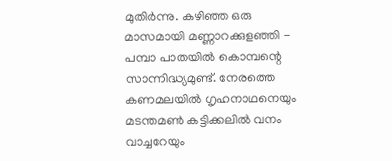മുതിർന്നു. കഴിഞ്ഞ ഒരു മാസമായി മണ്ണാറക്കുളഞ്ഞി - പമ്പാ പാതയിൽ കൊമ്പന്റെ സാന്നിദ്ധ്യമുണ്ട്. നേരത്തെ കണമലയിൽ ഗൃഹനാഥനെയും മടന്തമൺ കട്ടിക്കലിൽ വനം വാച്ചറേയും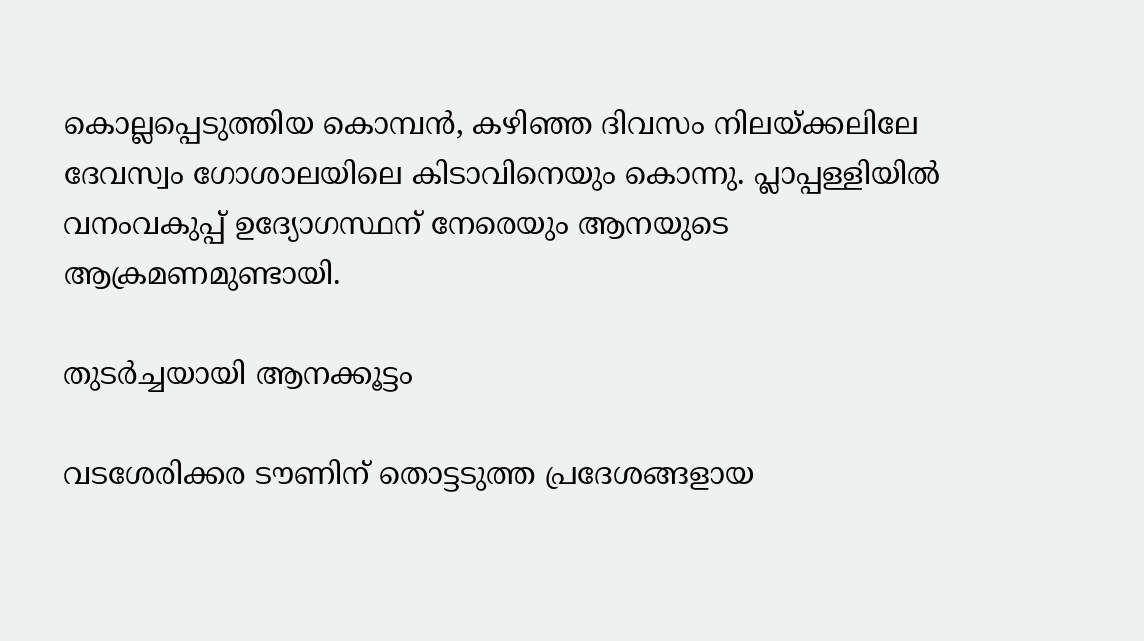കൊല്ലപ്പെടുത്തിയ കൊമ്പൻ, കഴിഞ്ഞ ദിവസം നിലയ്ക്കലിലേ ദേവസ്വം ഗോശാലയിലെ കിടാവിനെയും കൊന്നു. പ്ലാപ്പള്ളിയിൽ വനംവകുപ്പ് ഉദ്യോഗസ്ഥന് നേരെയും ആനയുടെ ആക്രമണമുണ്ടായി.

തുടർച്ചയായി ആനക്കൂട്ടം

വടശേരിക്കര ടൗണിന് തൊട്ടടുത്ത പ്രദേശങ്ങളായ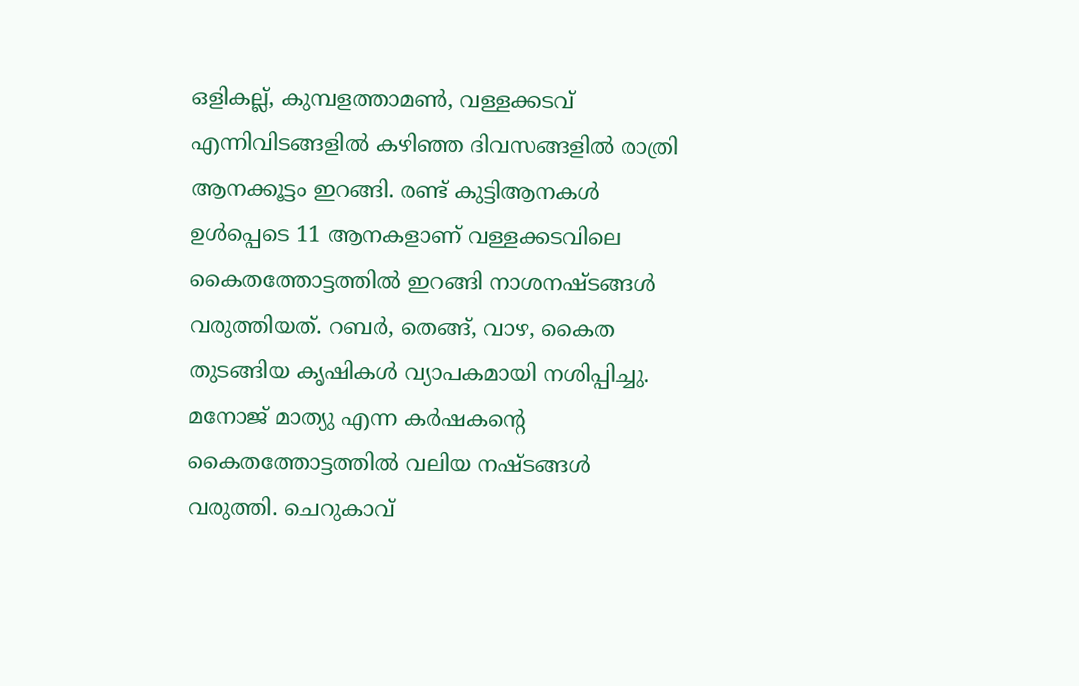ഒളികല്ല്, കുമ്പളത്താമൺ, വള്ളക്കടവ് എന്നിവിടങ്ങളിൽ കഴിഞ്ഞ ദിവസങ്ങളിൽ രാത്രി ആനക്കൂട്ടം ഇറങ്ങി. രണ്ട് കുട്ടിആനകൾ ഉൾപ്പെടെ 11 ആനകളാണ് വള്ളക്കടവിലെ കൈതത്തോട്ടത്തിൽ ഇറങ്ങി നാശനഷ്ടങ്ങൾ വരുത്തിയത്. റബർ, തെങ്ങ്, വാഴ, കൈത തുടങ്ങിയ കൃഷികൾ വ്യാപകമായി നശിപ്പിച്ചു. മനോജ് മാത്യു എന്ന കർഷകന്റെ കൈതത്തോട്ടത്തിൽ വലിയ നഷ്ടങ്ങൾ വരുത്തി. ചെറുകാവ്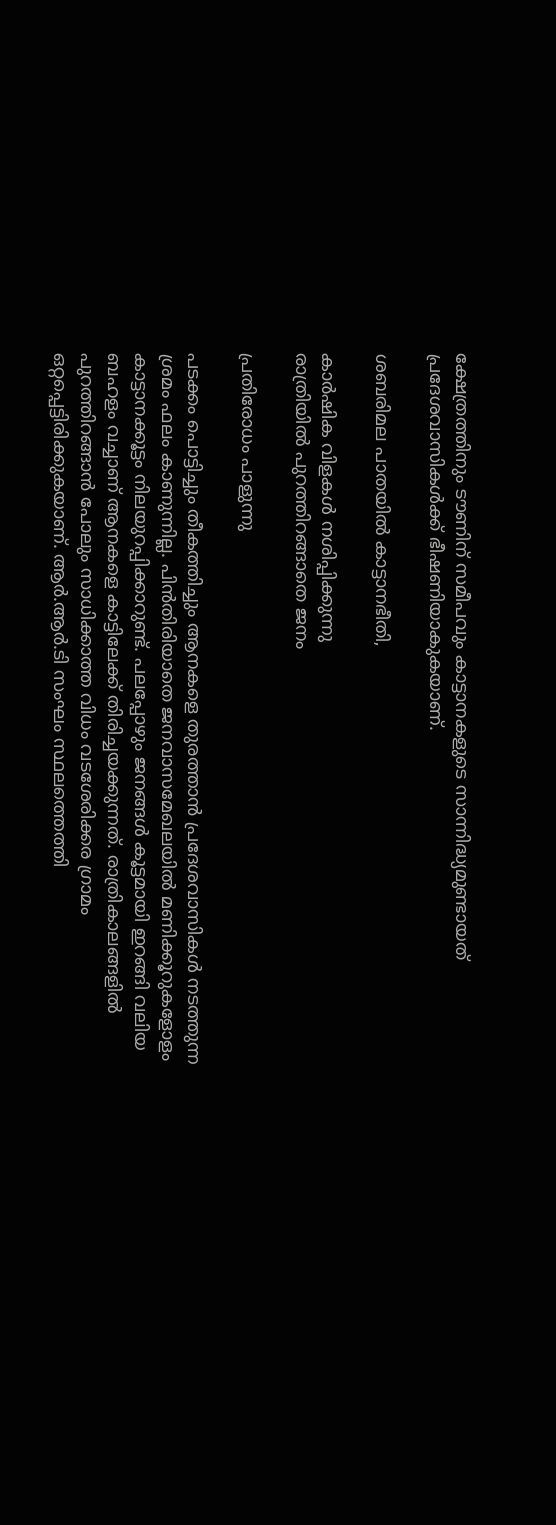ക്ഷേത്രത്തിനും ടൗണിന് സമീപവും കാട്ടാനകളുടെ സാന്നിദ്ധ്യമുണ്ടായത് പ്രദേശവാസികൾക്ക് ഭീഷണിയാകുകയാണ്.

ശബരിമല പാതയിൽ കാട്ടാനഭീതി,

കാർഷിക വിളകൾ നശിപ്പിക്കുന്നു
രാത്രിയിൽ പുറത്തിറങ്ങാതെ ജനം

പ്രതിരോധം പാളുന്നു

പടക്കം പൊട്ടിച്ചും തീകത്തിച്ചും ആനകളെ തുരത്താൻ പ്രദേശവാസികൾ നടത്തുന്ന ശ്രമം ഫലം കാണുന്നില്ല. പിൻതിരിയാതെ ജനവാസമേഖലയിൽ മണിക്കൂറുകളോളം കാട്ടാനക്കൂട്ടം നിലയുറപ്പിക്കാറുണ്ട്. പലപ്പോഴും ജനങ്ങൾ കൂട്ടമായി ഇറങ്ങി വലിയ ബഹളം വച്ചാണ് ആനകളെ കാട്ടിലേക്ക് തിരിച്ചയക്കുന്നത്. രാത്രികാലങ്ങളിൽ പുറത്തിറങ്ങാൻ പോലും സാധിക്കാത്ത വിധം വടശേരിക്കര ഗ്രാമം ഒറ്റപ്പെട്ടിരിക്കുകയാണ്. ആർ.ആർ.ടി സംഘം സ്ഥലത്തെത്തി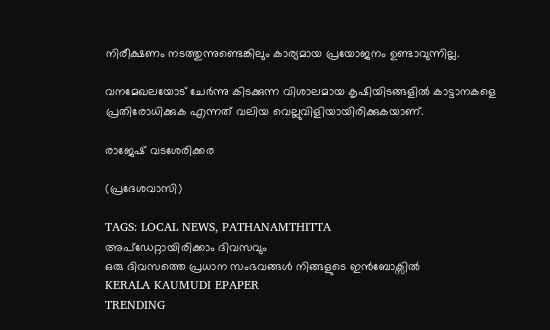നിരീക്ഷണം നടത്തുന്നുണ്ടെങ്കിലും കാര്യമായ പ്രയോജനം ഉണ്ടാവുന്നില്ല.

വനമേഖലയോട് ചേർന്നു കിടക്കുന്ന വിശാലമായ കൃഷിയിടങ്ങളിൽ കാട്ടാനകളെ പ്രതിരോധിക്കുക എന്നത് വലിയ വെല്ലുവിളിയായിരിക്കുകയാണ്.

രാജേഷ് വടശേരിക്കര

(പ്രദേശവാസി)

TAGS: LOCAL NEWS, PATHANAMTHITTA
അപ്ഡേറ്റായിരിക്കാം ദിവസവും
ഒരു ദിവസത്തെ പ്രധാന സംഭവങ്ങൾ നിങ്ങളുടെ ഇൻബോക്സിൽ
KERALA KAUMUDI EPAPER
TRENDING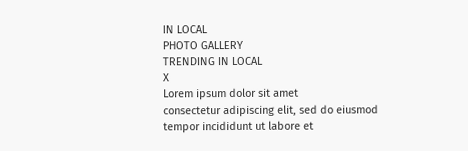IN LOCAL
PHOTO GALLERY
TRENDING IN LOCAL
X
Lorem ipsum dolor sit amet
consectetur adipiscing elit, sed do eiusmod tempor incididunt ut labore et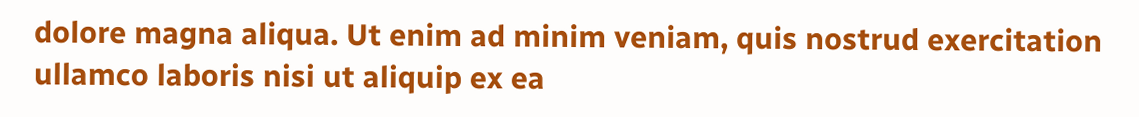dolore magna aliqua. Ut enim ad minim veniam, quis nostrud exercitation ullamco laboris nisi ut aliquip ex ea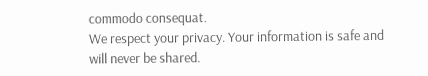commodo consequat.
We respect your privacy. Your information is safe and will never be shared.